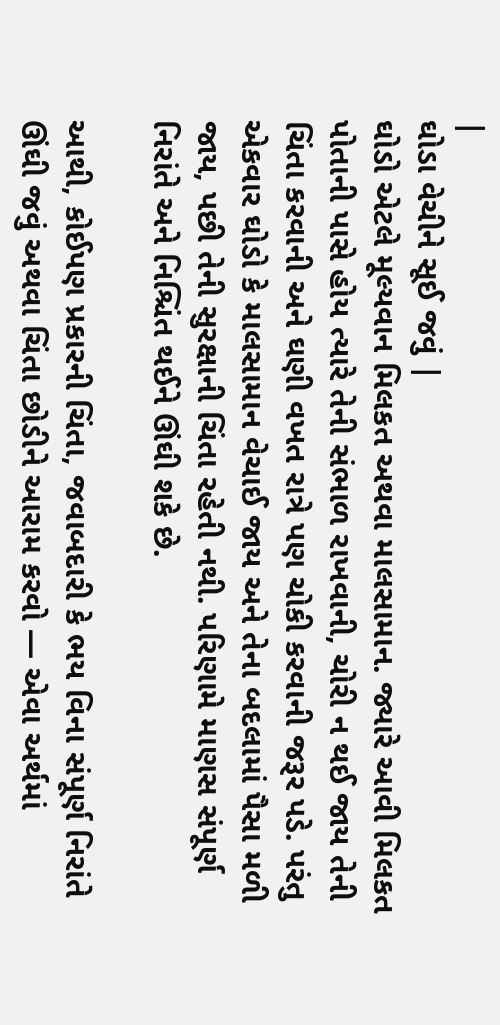|
ઘોડા વેચીને સૂઈ જવું |
ઘોડો એટલે મૂલ્યવાન મિલકત અથવા માલસામાન. જ્યારે આવી મિલકત પોતાની પાસે હોય ત્યારે તેની સંભાળ રાખવાની, ચોરી ન થઈ જાય તેની ચિંતા કરવાની અને ઘણી વખત રાત્રે પણ ચોકી કરવાની જરૂર પડે. પરંતુ એકવાર ઘોડો કે માલસામાન વેચાઈ જાય અને તેના બદલામાં પૈસા મળી જાય, પછી તેની સુરક્ષાની ચિંતા રહેતી નથી. પરિણામે માણસ સંપૂર્ણ નિરાંતે અને નિશ્ચિંત થઈને ઊંઘી શકે છે.

આથી, કોઈપણ પ્રકારની ચિંતા, જવાબદારી કે ભય વિના સંપૂર્ણ નિરાંતે ઊંઘી જવું અથવા ચિંતા છોડીને આરામ કરવો — એવા અર્થમાં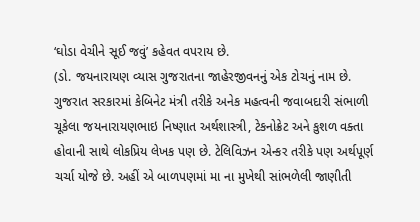‘ઘોડા વેચીને સૂઈ જવું’ કહેવત વપરાય છે.
(ડો. જયનારાયણ વ્યાસ ગુજરાતના જાહેરજીવનનું એક ટોચનું નામ છે. ગુજરાત સરકારમાં કેબિનેટ મંત્રી તરીકે અનેક મહત્વની જવાબદારી સંભાળી ચૂકેલા જયનારાયણભાઇ નિષ્ણાત અર્થશાસ્ત્રી, ટેકનોક્રેટ અને કુશળ વક્તા હોવાની સાથે લોકપ્રિય લેખક પણ છે. ટેલિવિઝન એન્કર તરીકે પણ અર્થપૂર્ણ ચર્ચા યોજે છે. અહીં એ બાળપણમાં મા ના મુખેથી સાંભળેલી જાણીતી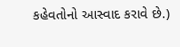કહેવતોનો આસ્વાદ કરાવે છે.)